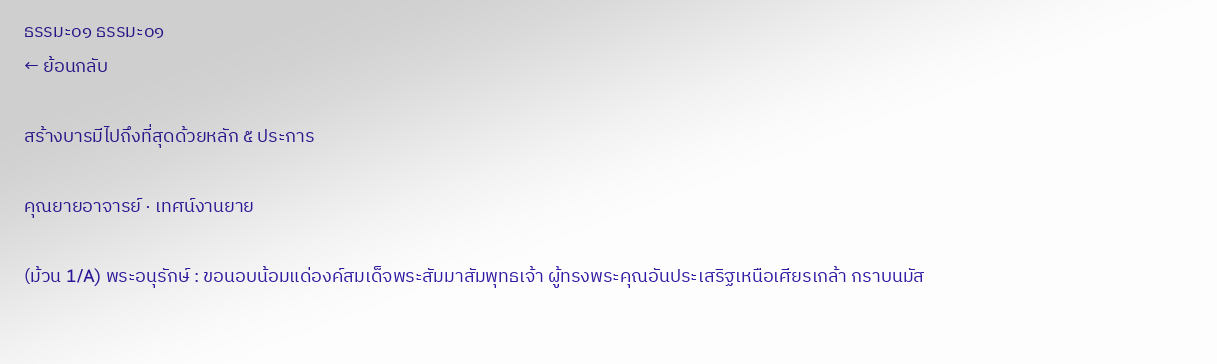ธรรมะ๐๑ ธรรมะ๐๑
← ย้อนกลับ

สร้างบารมีไปถึงที่สุดด้วยหลัก ๕ ประการ

คุณยายอาจารย์ · เทศน์งานยาย

(ม้วน 1/A) พระอนุรักษ์ : ขอนอบน้อมแด่องค์สมเด็จพระสัมมาสัมพุทธเจ้า ผู้ทรงพระคุณอันประเสริฐเหนือเศียรเกล้า กราบนมัส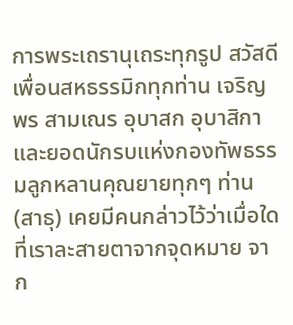การพระเถรานุเถระทุกรูป สวัสดีเพื่อนสหธรรมิกทุกท่าน เจริญพร สามเณร อุบาสก อุบาสิกา และยอดนักรบแห่งกองทัพธรรมลูกหลานคุณยายทุกๆ ท่าน (สาธุ) เคยมีคนกล่าวไว้ว่าเมื่อใดที่เราละสายตาจากจุดหมาย จาก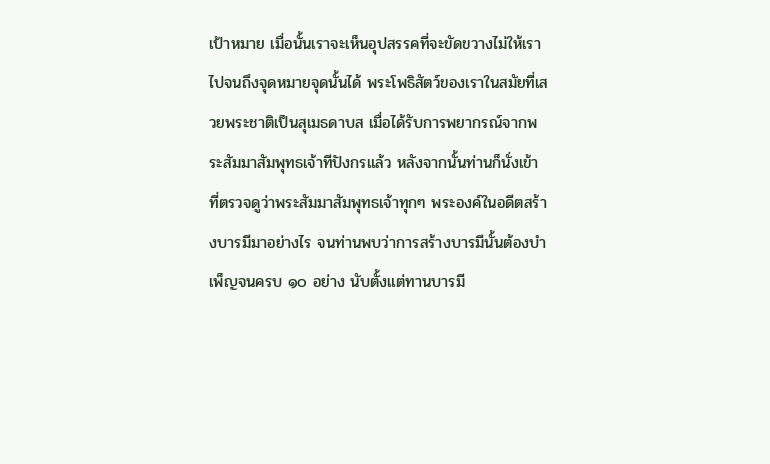เป้าหมาย เมื่อนั้นเราจะเห็นอุปสรรคที่จะขัดขวางไม่ให้เราไปจนถึงจุดหมายจุดนั้นได้ พระโพธิสัตว์ของเราในสมัยที่เสวยพระชาติเป็นสุเมธดาบส เมื่อได้รับการพยากรณ์จากพระสัมมาสัมพุทธเจ้าทีปังกรแล้ว หลังจากนั้นท่านก็นั่งเข้าที่ตรวจดูว่าพระสัมมาสัมพุทธเจ้าทุกๆ พระองค์ในอดีตสร้างบารมีมาอย่างไร จนท่านพบว่าการสร้างบารมีนั้นต้องบำเพ็ญจนครบ ๑๐ อย่าง นับตั้งแต่ทานบารมี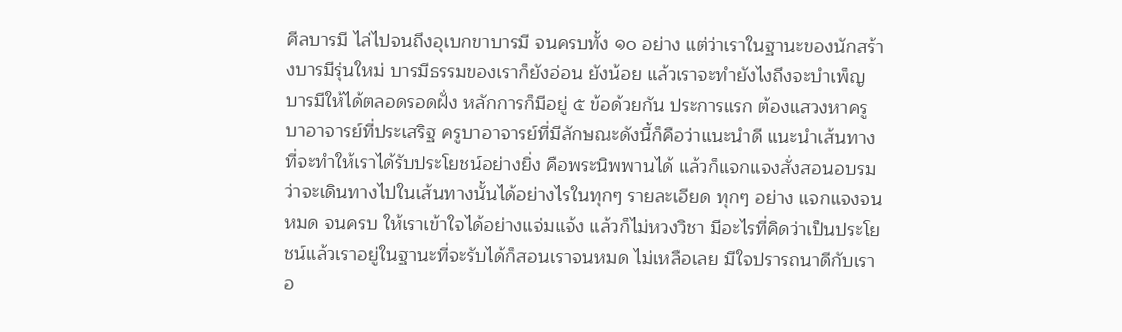ศีลบารมี ไล่ไปจนถึงอุเบกขาบารมี จนครบทั้ง ๑๐ อย่าง แต่ว่าเราในฐานะของนักสร้างบารมีรุ่นใหม่ บารมีธรรมของเราก็ยังอ่อน ยังน้อย แล้วเราจะทำยังไงถึงจะบำเพ็ญบารมีให้ได้ตลอดรอดฝั่ง หลักการก็มีอยู่ ๕ ข้อด้วยกัน ประการแรก ต้องแสวงหาครูบาอาจารย์ที่ประเสริฐ ครูบาอาจารย์ที่มีลักษณะดังนี้ก็คือว่าแนะนำดี แนะนำเส้นทางที่จะทำให้เราได้รับประโยชน์อย่างยิ่ง คือพระนิพพานได้ แล้วก็แจกแจงสั่งสอนอบรมว่าจะเดินทางไปในเส้นทางนั้นได้อย่างไรในทุกๆ รายละเอียด ทุกๆ อย่าง แจกแจงจนหมด จนครบ ให้เราเข้าใจได้อย่างแจ่มแจ้ง แล้วก็ไม่หวงวิชา มีอะไรที่คิดว่าเป็นประโยชน์แล้วเราอยู่ในฐานะที่จะรับได้ก็สอนเราจนหมด ไม่เหลือเลย มีใจปรารถนาดีกับเราอ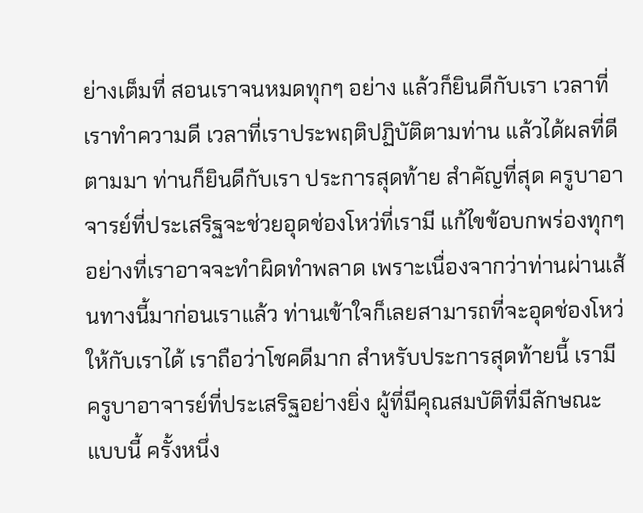ย่างเต็มที่ สอนเราจนหมดทุกๆ อย่าง แล้วก็ยินดีกับเรา เวลาที่เราทำความดี เวลาที่เราประพฤติปฏิบัติตามท่าน แล้วได้ผลที่ดีตามมา ท่านก็ยินดีกับเรา ประการสุดท้าย สำคัญที่สุด ครูบาอาจารย์ที่ประเสริฐจะช่วยอุดช่องโหว่ที่เรามี แก้ไขข้อบกพร่องทุกๆ อย่างที่เราอาจจะทำผิดทำพลาด เพราะเนื่องจากว่าท่านผ่านเส้นทางนี้มาก่อนเราแล้ว ท่านเข้าใจก็เลยสามารถที่จะอุดช่องโหว่ให้กับเราได้ เราถือว่าโชคดีมาก สำหรับประการสุดท้ายนี้ เรามีครูบาอาจารย์ที่ประเสริฐอย่างยิ่ง ผู้ที่มีคุณสมบัติที่มีลักษณะแบบนี้ ครั้งหนึ่ง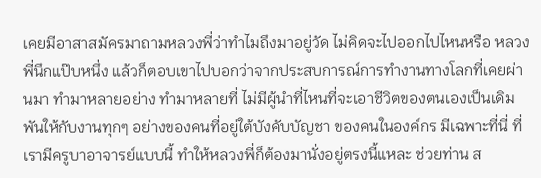เคยมีอาสาสมัครมาถามหลวงพี่ว่าทำไมถึงมาอยู่วัด ไม่คิดจะไปออกไปไหนหรือ หลวงพี่นึกแป๊บหนึ่ง แล้วก็ตอบเขาไปบอกว่าจากประสบการณ์การทำงานทางโลกที่เคยผ่านมา ทำมาหลายอย่าง ทำมาหลายที่ ไม่มีผู้นำที่ไหนที่จะเอาชีวิตของตนเองเป็นเดิมพันให้กับงานทุกๆ อย่างของคนที่อยู่ใต้บังคับบัญชา ของคนในองค์กร มีเฉพาะที่นี่ ที่เรามีครูบาอาจารย์แบบนี้ ทำให้หลวงพี่ก็ต้องมานั่งอยู่ตรงนี้แหละ ช่วยท่าน ส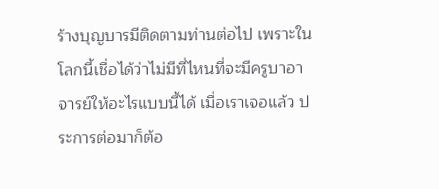ร้างบุญบารมีติดตามท่านต่อไป เพราะในโลกนี้เชื่อได้ว่าไม่มีที่ไหนที่จะมีครูบาอาจารย์ให้อะไรแบบนี้ได้ เมื่อเราเจอแล้ว ประการต่อมาก็ต้อ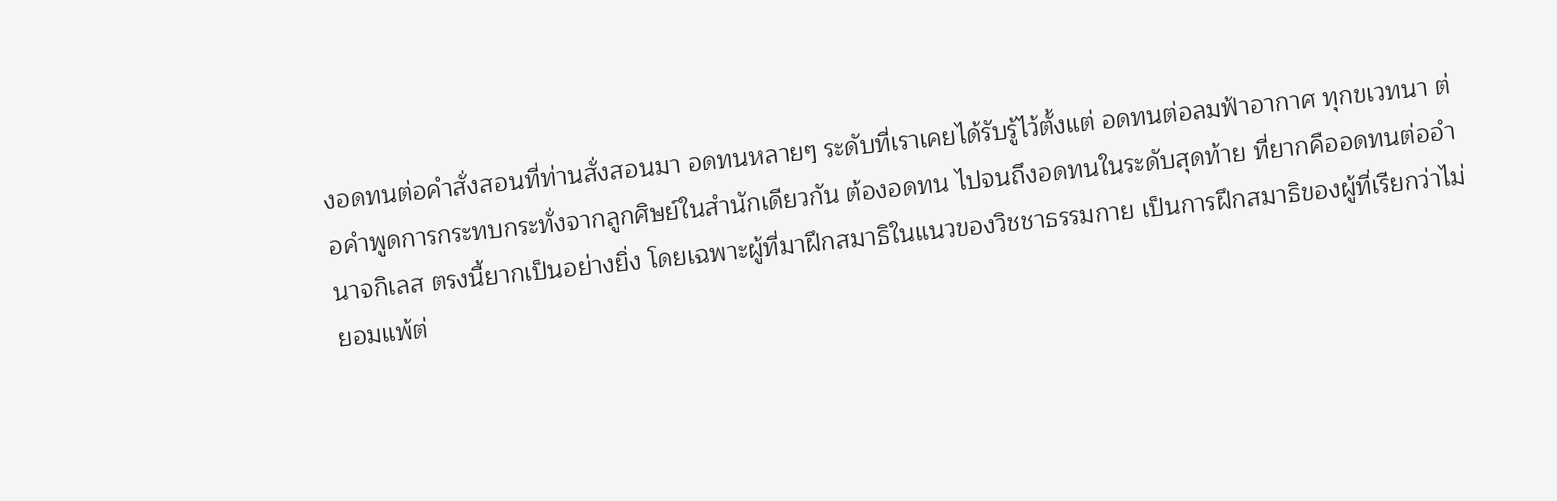งอดทนต่อคำสั่งสอนที่ท่านสั่งสอนมา อดทนหลายๆ ระดับที่เราเคยได้รับรู้ไว้ตั้งแต่ อดทนต่อลมฟ้าอากาศ ทุกขเวทนา ต่อคำพูดการกระทบกระทั่งจากลูกศิษย์ในสำนักเดียวกัน ต้องอดทน ไปจนถึงอดทนในระดับสุดท้าย ที่ยากคืออดทนต่ออำนาจกิเลส ตรงนี้ยากเป็นอย่างยิ่ง โดยเฉพาะผู้ที่มาฝึกสมาธิในแนวของวิชชาธรรมกาย เป็นการฝึกสมาธิของผู้ที่เรียกว่าไม่ยอมแพ้ต่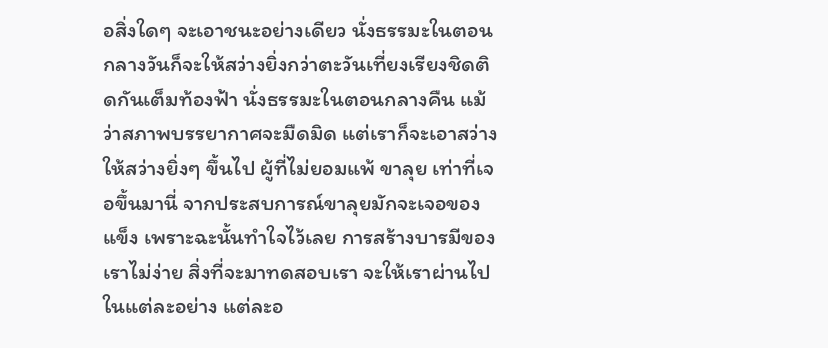อสิ่งใดๆ จะเอาชนะอย่างเดียว นั่งธรรมะในตอนกลางวันก็จะให้สว่างยิ่งกว่าตะวันเที่ยงเรียงชิดติดกันเต็มท้องฟ้า นั่งธรรมะในตอนกลางคืน แม้ว่าสภาพบรรยากาศจะมืดมิด แต่เราก็จะเอาสว่าง ให้สว่างยิ่งๆ ขึ้นไป ผู้ที่ไม่ยอมแพ้ ขาลุย เท่าที่เจอขึ้นมานี่ จากประสบการณ์ขาลุยมักจะเจอของแข็ง เพราะฉะนั้นทำใจไว้เลย การสร้างบารมีของเราไม่ง่าย สิ่งที่จะมาทดสอบเรา จะให้เราผ่านไปในแต่ละอย่าง แต่ละอ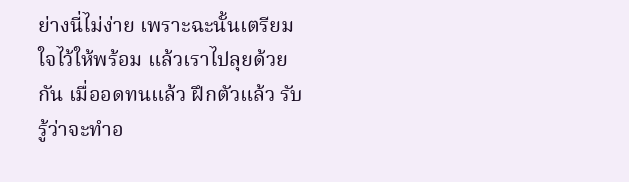ย่างนี่ไม่ง่าย เพราะฉะนั้นเตรียมใจไว้ให้พร้อม แล้วเราไปลุยด้วยกัน เมื่ออดทนแล้ว ฝึกตัวแล้ว รับรู้ว่าจะทำอ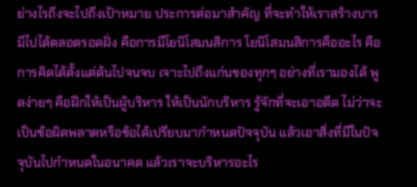ย่างไรถึงจะไปถึงเป้าหมาย ประการต่อมาสำคัญ ที่จะทำให้เราสร้างบารมีไปได้ตลอดรอดฝั่ง คือการมีโยนิโสมนสิการ โยนิโสมนสิการคืออะไร คือการคิดได้ตั้งแต่ต้นไปจนจบ เจาะไปถึงแก่นของทุกๆ อย่างที่เรามองได้ พูดง่ายๆ คือฝึกให้เป็นผู้บริหาร ให้เป็นนักบริหาร รู้จักที่จะเอาอดีต ไม่ว่าจะเป็นข้อผิดพลาดหรือข้อได้เปรียบมากำหนดปัจจุบัน แล้วเอาสิ่งที่มีในปัจจุบันไปกำหนดในอนาคต แล้วเราจะบริหารอะไร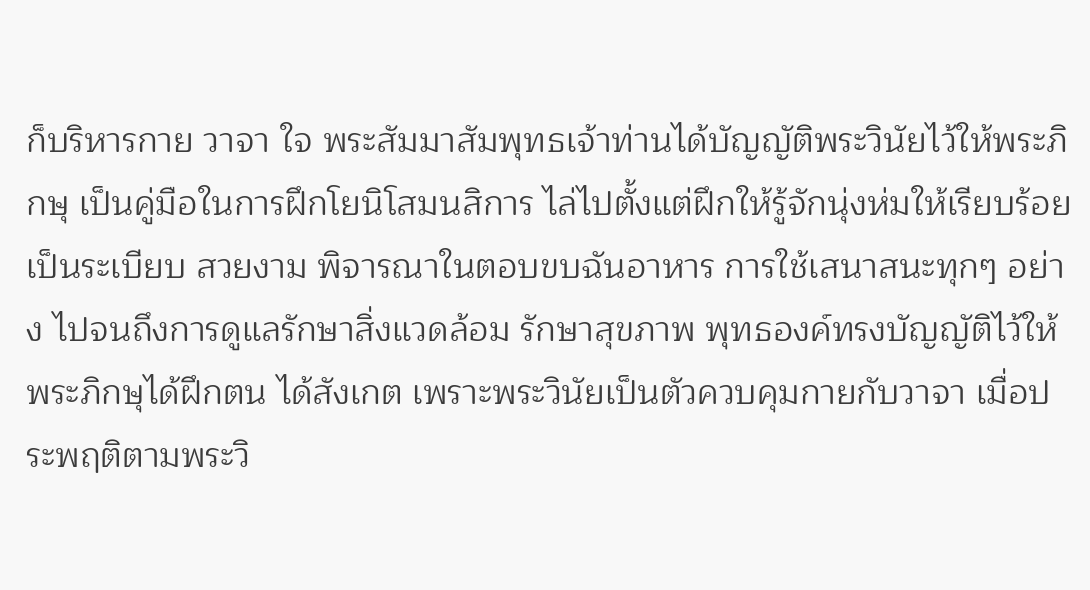ก็บริหารกาย วาจา ใจ พระสัมมาสัมพุทธเจ้าท่านได้บัญญัติพระวินัยไว้ให้พระภิกษุ เป็นคู่มือในการฝึกโยนิโสมนสิการ ไล่ไปตั้งแต่ฝึกให้รู้จักนุ่งห่มให้เรียบร้อย เป็นระเบียบ สวยงาม พิจารณาในตอบขบฉันอาหาร การใช้เสนาสนะทุกๆ อย่าง ไปจนถึงการดูแลรักษาสิ่งแวดล้อม รักษาสุขภาพ พุทธองค์ทรงบัญญัติไว้ให้พระภิกษุได้ฝึกตน ได้สังเกต เพราะพระวินัยเป็นตัวควบคุมกายกับวาจา เมื่อประพฤติตามพระวิ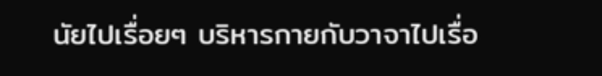นัยไปเรื่อยๆ บริหารกายกับวาจาไปเรื่อ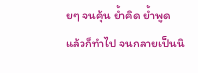ยๆ จนคุ้น ย้ำคิด ย้ำพูด แล้วก็ทำไป จนกลายเป็นนิ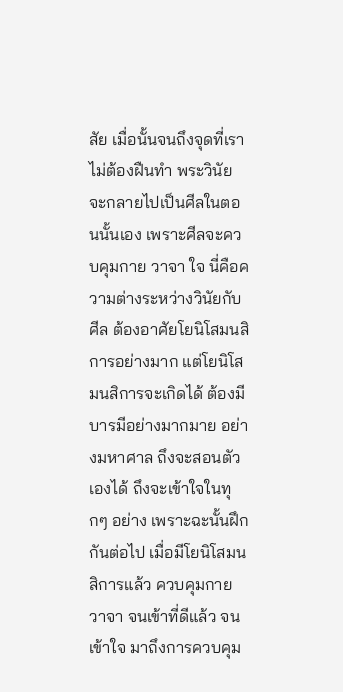สัย เมื่อนั้นจนถึงจุดที่เราไม่ต้องฝืนทำ พระวินัยจะกลายไปเป็นศีลในตอนนั้นเอง เพราะศีลจะควบคุมกาย วาจา ใจ นี่คือความต่างระหว่างวินัยกับศีล ต้องอาศัยโยนิโสมนสิการอย่างมาก แต่โยนิโสมนสิการจะเกิดได้ ต้องมีบารมีอย่างมากมาย อย่างมหาศาล ถึงจะสอนตัวเองได้ ถึงจะเข้าใจในทุกๆ อย่าง เพราะฉะนั้นฝึกกันต่อไป เมื่อมีโยนิโสมนสิการแล้ว ควบคุมกาย วาจา จนเข้าที่ดีแล้ว จนเข้าใจ มาถึงการควบคุม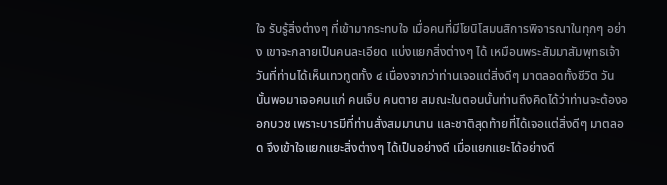ใจ รับรู้สิ่งต่างๆ ที่เข้ามากระทบใจ เมื่อคนที่มีโยนิโสมนสิการพิจารณาในทุกๆ อย่าง เขาจะกลายเป็นคนละเอียด แบ่งแยกสิ่งต่างๆ ได้ เหมือนพระสัมมาสัมพุทธเจ้าวันที่ท่านได้เห็นเทวทูตทั้ง ๔ เนื่องจากว่าท่านเจอแต่สิ่งดีๆ มาตลอดทั้งชีวิต วันนั้นพอมาเจอคนแก่ คนเจ็บ คนตาย สมณะในตอนนั้นท่านถึงคิดได้ว่าท่านจะต้องออกบวช เพราะบารมีที่ท่านสั่งสมมานาน และชาติสุดท้ายที่ได้เจอแต่สิ่งดีๆ มาตลอด จึงเข้าใจแยกแยะสิ่งต่างๆ ได้เป็นอย่างดี เมื่อแยกแยะได้อย่างดี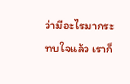ว่ามีอะไรมากระทบใจแล้ว เราก็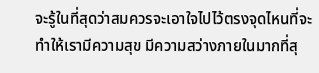จะรู้ในที่สุดว่าสมควรจะเอาใจไปไว้ตรงจุดไหนที่จะทำให้เรามีความสุข มีความสว่างภายในมากที่สุ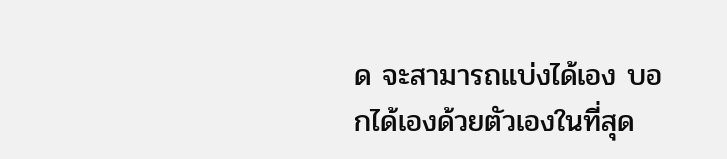ด จะสามารถแบ่งได้เอง บอกได้เองด้วยตัวเองในที่สุด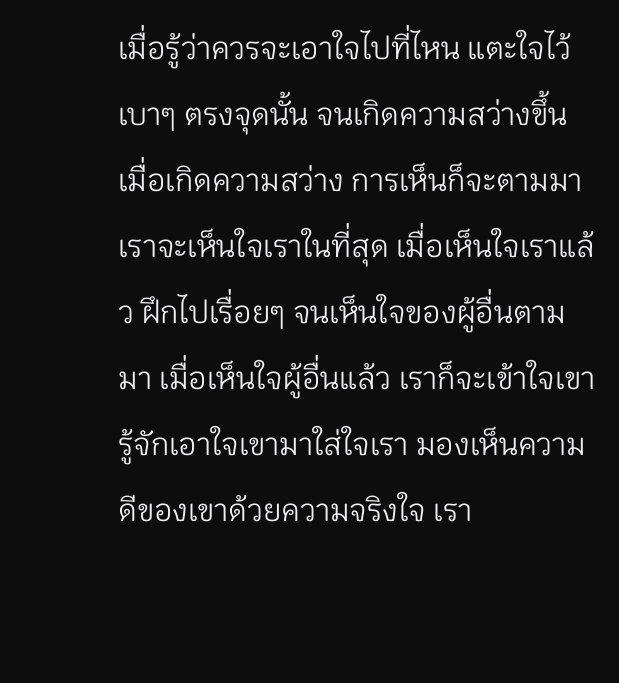เมื่อรู้ว่าควรจะเอาใจไปที่ไหน แตะใจไว้เบาๆ ตรงจุดนั้น จนเกิดความสว่างขึ้น เมื่อเกิดความสว่าง การเห็นก็จะตามมา เราจะเห็นใจเราในที่สุด เมื่อเห็นใจเราแล้ว ฝึกไปเรื่อยๆ จนเห็นใจของผู้อื่นตามมา เมื่อเห็นใจผู้อื่นแล้ว เราก็จะเข้าใจเขา รู้จักเอาใจเขามาใส่ใจเรา มองเห็นความดีของเขาด้วยความจริงใจ เรา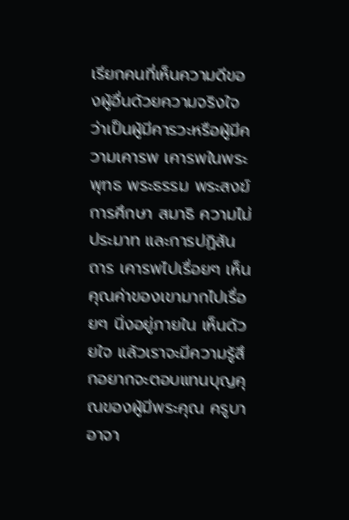เรียกคนที่เห็นความดีของผู้อื่นด้วยความจริงใจว่าเป็นผู้มีคารวะหรือผู้มีความเคารพ เคารพในพระพุทธ พระธรรม พระสงฆ์ การศึกษา สมาธิ ความไม่ประมาท และการปฏิสันถาร เคารพไปเรื่อยๆ เห็นคุณค่าของเขามากไปเรื่อยๆ นิ่งอยู่ภายใน เห็นด้วยใจ แล้วเราจะมีความรู้สึกอยากจะตอบแทนบุญคุณของผู้มีพระคุณ ครูบาอาจา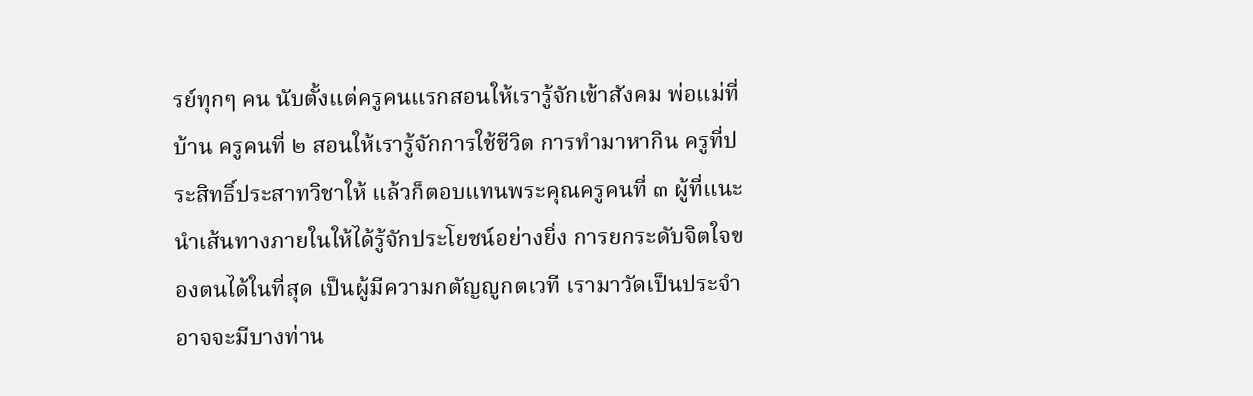รย์ทุกๆ คน นับตั้งแต่ครูคนแรกสอนให้เรารู้จักเข้าสังคม พ่อแม่ที่บ้าน ครูคนที่ ๒ สอนให้เรารู้จักการใช้ชีวิต การทำมาหากิน ครูที่ประสิทธิ์ประสาทวิชาให้ แล้วก็ตอบแทนพระคุณครูคนที่ ๓ ผู้ที่แนะนำเส้นทางภายในให้ได้รู้จักประโยชน์อย่างยิ่ง การยกระดับจิตใจของตนได้ในที่สุด เป็นผู้มีความกตัญญูกตเวที เรามาวัดเป็นประจำ อาจจะมีบางท่าน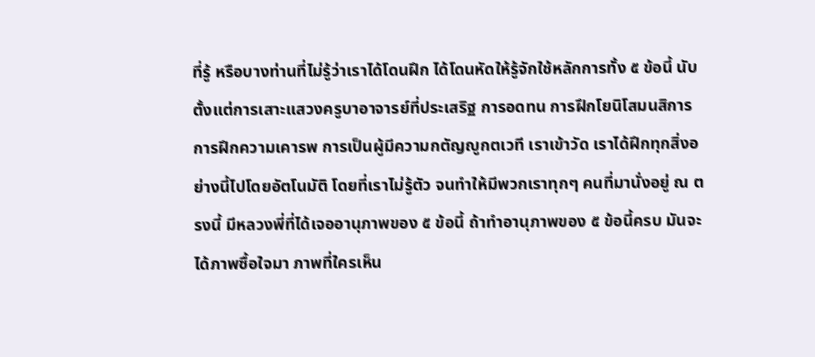ที่รู้ หรือบางท่านที่ไม่รู้ว่าเราได้โดนฝึก ได้โดนหัดให้รู้จักใช้หลักการทั้ง ๕ ข้อนี้ นับตั้งแต่การเสาะแสวงครูบาอาจารย์ที่ประเสริฐ การอดทน การฝึกโยนิโสมนสิการ การฝึกความเคารพ การเป็นผู้มีความกตัญญูกตเวที เราเข้าวัด เราได้ฝึกทุกสิ่งอย่างนี้ไปโดยอัตโนมัติ โดยที่เราไม่รู้ตัว จนทำให้มีพวกเราทุกๆ คนที่มานั่งอยู่ ณ ตรงนี้ มีหลวงพี่ที่ได้เจออานุภาพของ ๕ ข้อนี้ ถ้าทำอานุภาพของ ๕ ข้อนี้ครบ มันจะได้ภาพซื้อใจมา ภาพที่ใครเห็น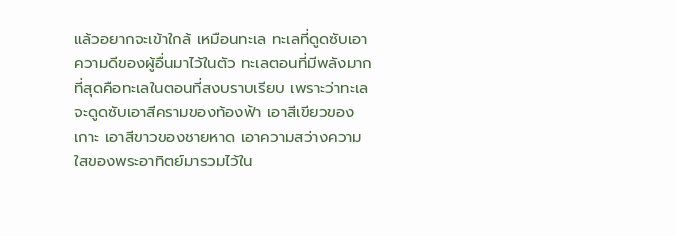แล้วอยากจะเข้าใกล้ เหมือนทะเล ทะเลที่ดูดซับเอาความดีของผู้อื่นมาไว้ในตัว ทะเลตอนที่มีพลังมากที่สุดคือทะเลในตอนที่สงบราบเรียบ เพราะว่าทะเลจะดูดซับเอาสีครามของท้องฟ้า เอาสีเขียวของเกาะ เอาสีขาวของชายหาด เอาความสว่างความใสของพระอาทิตย์มารวมไว้ใน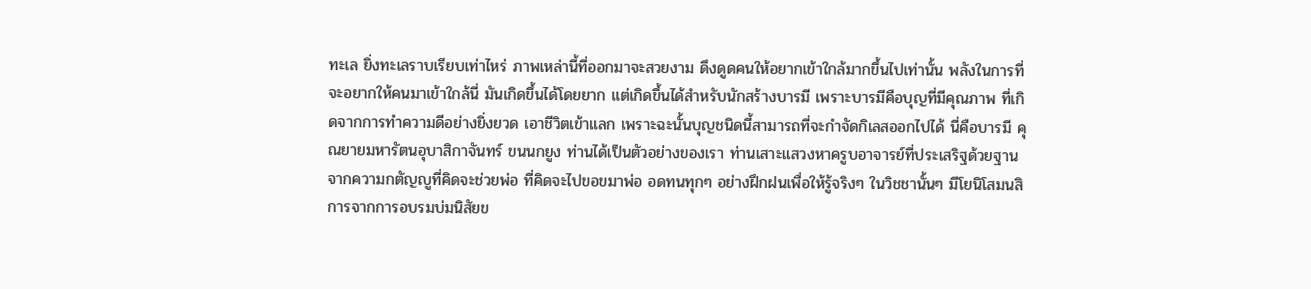ทะเล ยิ่งทะเลราบเรียบเท่าไหร่ ภาพเหล่านี้ที่ออกมาจะสวยงาม ดึงดูดคนให้อยากเข้าใกล้มากขึ้นไปเท่านั้น พลังในการที่จะอยากให้คนมาเข้าใกล้นี่ มันเกิดขึ้นได้โดยยาก แต่เกิดขึ้นได้สำหรับนักสร้างบารมี เพราะบารมีคือบุญที่มีคุณภาพ ที่เกิดจากการทำความดีอย่างยิ่งยวด เอาชีวิตเข้าแลก เพราะฉะนั้นบุญชนิดนี้สามารถที่จะกำจัดกิเลสออกไปได้ นี่คือบารมี คุณยายมหารัตนอุบาสิกาจันทร์ ขนนกยูง ท่านได้เป็นตัวอย่างของเรา ท่านเสาะแสวงหาครูบอาจารย์ที่ประเสริฐด้วยฐานจากความกตัญญูที่คิดจะช่วยพ่อ ที่คิดจะไปขอขมาพ่อ อดทนทุกๆ อย่างฝึกฝนเพื่อให้รู้จริงๆ ในวิชชานั้นๆ มีโยนิโสมนสิการจากการอบรมบ่มนิสัยข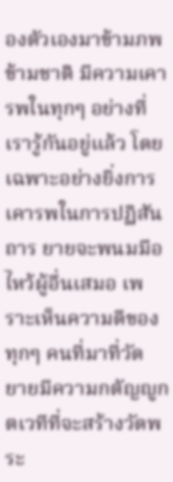องตัวเองมาข้ามภพข้ามชาติ มีความเคารพในทุกๆ อย่างที่เรารู้กันอยู่แล้ว โดยเฉพาะอย่างยิ่งการเคารพในการปฏิสันถาร ยายจะพนมมือไหว้ผู้อื่นเสมอ เพราะเห็นความดีของทุกๆ คนที่มาที่วัด ยายมีความกตัญญูกตเวทีที่จะสร้างวัดพระ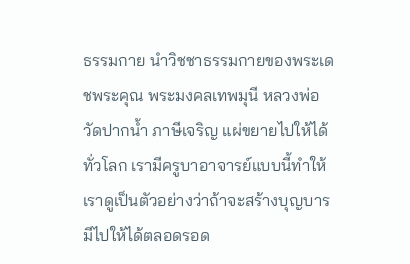ธรรมกาย นำวิชชาธรรมกายของพระเดชพระคุณ พระมงคลเทพมุนี หลวงพ่อวัดปากน้ำ ภาษีเจริญ แผ่ขยายไปให้ได้ทั่วโลก เรามีครูบาอาจารย์แบบนี้ทำให้เราดูเป็นตัวอย่างว่าถ้าจะสร้างบุญบารมีไปให้ได้ตลอดรอด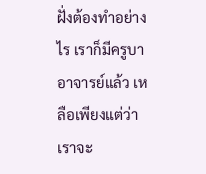ฝั่งต้องทำอย่างไร เราก็มีครูบาอาจารย์แล้ว เหลือเพียงแต่ว่าเราจะ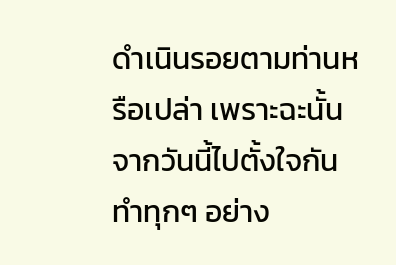ดำเนินรอยตามท่านหรือเปล่า เพราะฉะนั้นจากวันนี้ไปตั้งใจกันทำทุกๆ อย่าง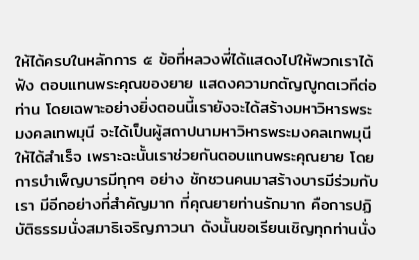ให้ได้ครบในหลักการ ๕ ข้อที่หลวงพี่ได้แสดงไปให้พวกเราได้ฟัง ตอบแทนพระคุณของยาย แสดงความกตัญญูกตเวทีต่อท่าน โดยเฉพาะอย่างยิ่งตอนนี้เรายังจะได้สร้างมหาวิหารพระมงคลเทพมุนี จะได้เป็นผู้สถาปนามหาวิหารพระมงคลเทพมุนีให้ได้สำเร็จ เพราะฉะนั้นเราช่วยกันตอบแทนพระคุณยาย โดยการบำเพ็ญบารมีทุกๆ อย่าง ชักชวนคนมาสร้างบารมีร่วมกับเรา มีอีกอย่างที่สำคัญมาก ที่คุณยายท่านรักมาก คือการปฏิบัติธรรมนั่งสมาธิเจริญภาวนา ดังนั้นขอเรียนเชิญทุกท่านนั่ง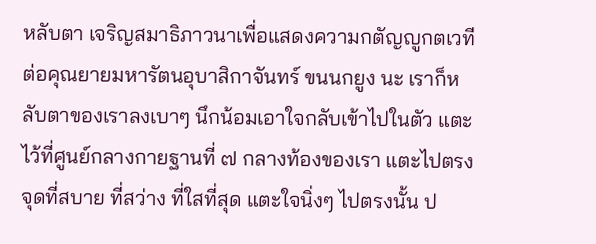หลับตา เจริญสมาธิภาวนาเพื่อแสดงความกตัญญูกตเวทีต่อคุณยายมหารัตนอุบาสิกาจันทร์ ขนนกยูง นะ เราก็หลับตาของเราลงเบาๆ นึกน้อมเอาใจกลับเข้าไปในตัว แตะไว้ที่ศูนย์กลางกายฐานที่ ๗ กลางท้องของเรา แตะไปตรงจุดที่สบาย ที่สว่าง ที่ใสที่สุด แตะใจนิ่งๆ ไปตรงนั้น ป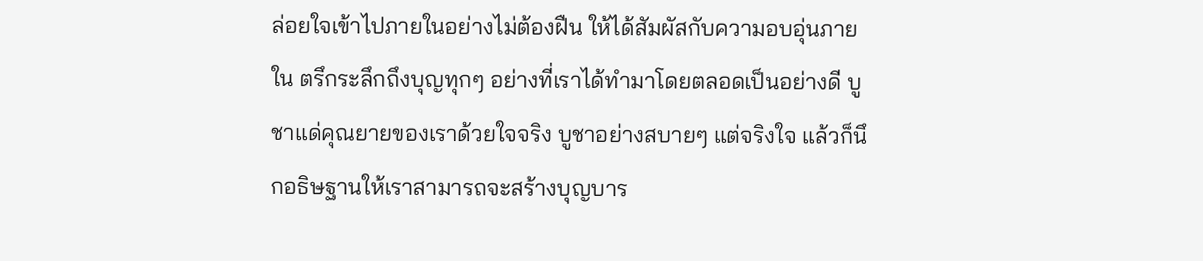ล่อยใจเข้าไปภายในอย่างไม่ต้องฝืน ให้ได้สัมผัสกับความอบอุ่นภายใน ตรึกระลึกถึงบุญทุกๆ อย่างที่เราได้ทำมาโดยตลอดเป็นอย่างดี บูชาแด่คุณยายของเราด้วยใจจริง บูชาอย่างสบายๆ แต่จริงใจ แล้วก็นึกอธิษฐานให้เราสามารถจะสร้างบุญบาร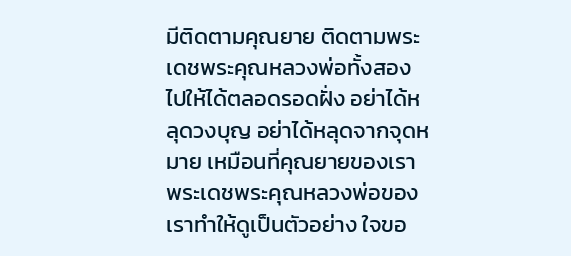มีติดตามคุณยาย ติดตามพระเดชพระคุณหลวงพ่อทั้งสองไปให้ได้ตลอดรอดฝั่ง อย่าได้หลุดวงบุญ อย่าได้หลุดจากจุดหมาย เหมือนที่คุณยายของเราพระเดชพระคุณหลวงพ่อของเราทำให้ดูเป็นตัวอย่าง ใจขอ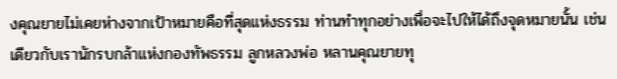งคุณยายไม่เคยห่างจากเป้าหมายคือที่สุดแห่งธรรม ท่านทำทุกอย่างเพื่อจะไปให้ได้ถึงจุดหมายนั้น เช่นเดียวกับเรานักรบกล้าแห่งกองทัพธรรม ลูกหลวงพ่อ หลานคุณยายทุ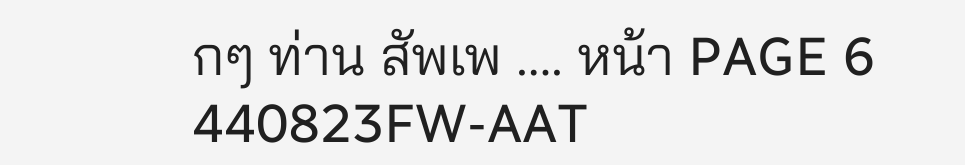กๆ ท่าน สัพเพ …. หน้า PAGE 6 440823FW-AAT